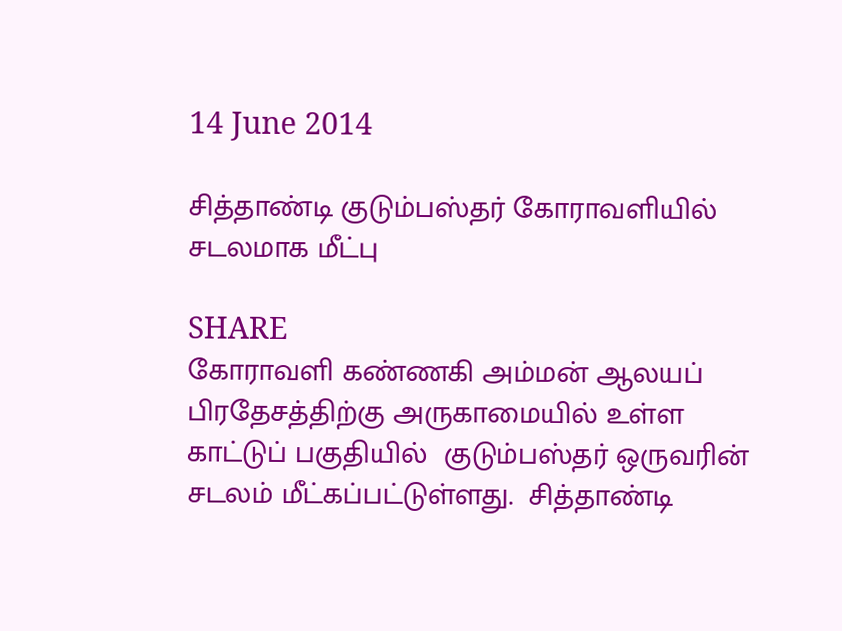14 June 2014

சித்தாண்டி குடும்பஸ்தர் கோராவளியில் சடலமாக மீட்பு

SHARE
கோராவளி கண்ணகி அம்மன் ஆலயப் பிரதேசத்திற்கு அருகாமையில் உள்ள காட்டுப் பகுதியில்  குடும்பஸ்தர் ஒருவரின் சடலம் மீட்கப்பட்டுள்ளது.  சித்தாண்டி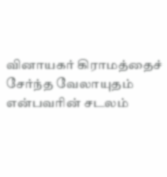வினாயகர் கிராமத்தைச் சேர்ந்த வேலாயுதம் என்பவரின் சடலம்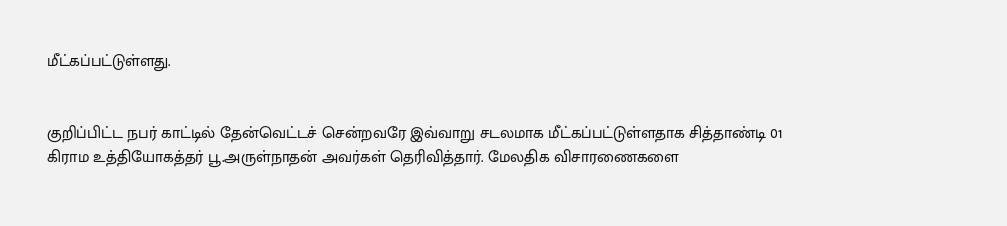மீட்கப்பட்டுள்ளது.


குறிப்பிட்ட நபர் காட்டில் தேன்வெட்டச் சென்றவரே இவ்வாறு சடலமாக மீட்கப்பட்டுள்ளதாக சித்தாண்டி 01 கிராம உத்தியோகத்தர் பூ.அருள்நாதன் அவர்கள் தெரிவித்தார். மேலதிக விசாரணைகளை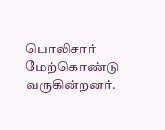பொலிசார் மேற்கொண்டு வருகின்றனர்.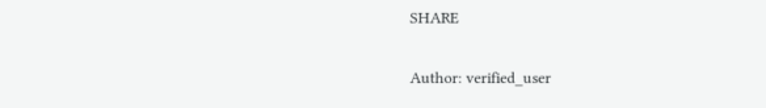SHARE

Author: verified_user